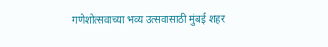गणेशोत्सवाच्या भव्य उत्सवासाठी मुंबई शहर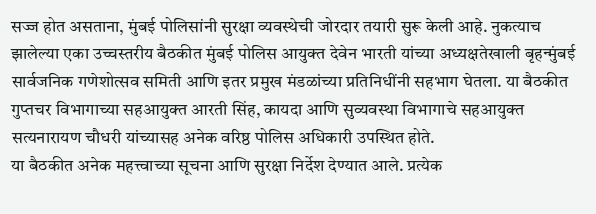सज्ज होत असताना, मुंबई पोलिसांनी सुरक्षा व्यवस्थेची जोरदार तयारी सुरू केली आहे. नुकत्याच झालेल्या एका उच्चस्तरीय बैठकीत मुंबई पोलिस आयुक्त देवेन भारती यांच्या अध्यक्षतेखाली बृहन्मुंबई सार्वजनिक गणेशोत्सव समिती आणि इतर प्रमुख मंडळांच्या प्रतिनिधींनी सहभाग घेतला. या बैठकीत गुप्तचर विभागाच्या सहआयुक्त आरती सिंह, कायदा आणि सुव्यवस्था विभागाचे सहआयुक्त सत्यनारायण चौधरी यांच्यासह अनेक वरिष्ठ पोलिस अधिकारी उपस्थित होते.
या बैठकीत अनेक महत्त्वाच्या सूचना आणि सुरक्षा निर्देश देण्यात आले. प्रत्येक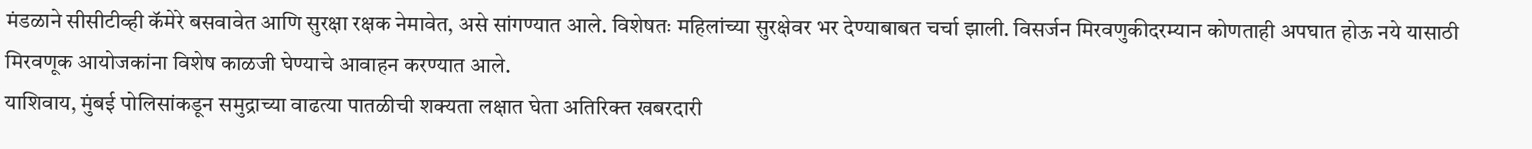मंडळाने सीसीटीव्ही कॅमेरे बसवावेत आणि सुरक्षा रक्षक नेमावेत, असे सांगण्यात आले. विशेषतः महिलांच्या सुरक्षेवर भर देण्याबाबत चर्चा झाली. विसर्जन मिरवणुकीदरम्यान कोणताही अपघात होऊ नये यासाठी मिरवणूक आयोजकांना विशेष काळजी घेण्याचे आवाहन करण्यात आले.
याशिवाय, मुंबई पोलिसांकडून समुद्राच्या वाढत्या पातळीची शक्यता लक्षात घेता अतिरिक्त खबरदारी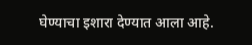घेण्याचा इशारा देण्यात आला आहे.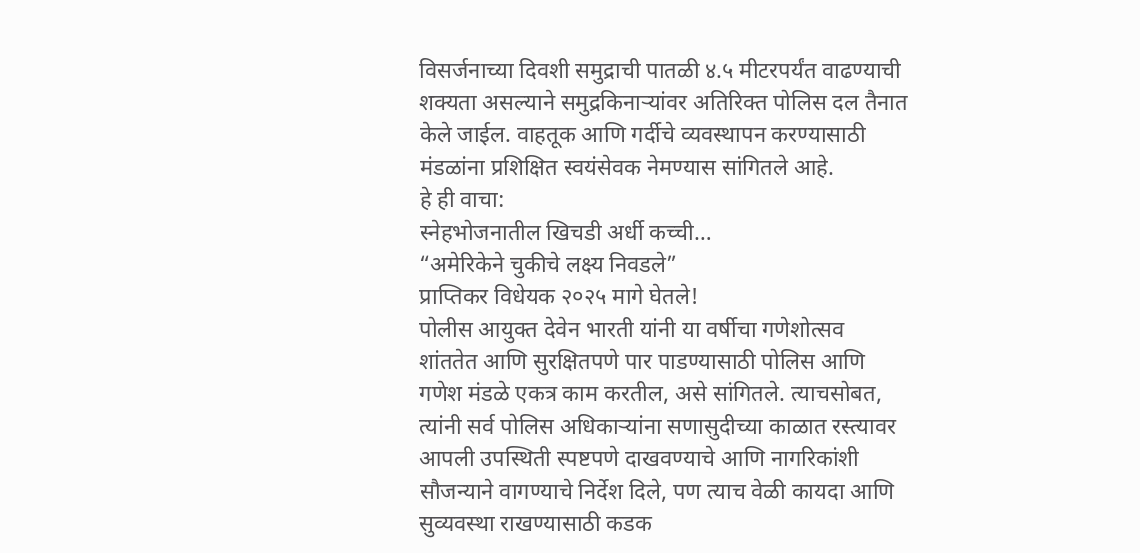विसर्जनाच्या दिवशी समुद्राची पातळी ४.५ मीटरपर्यंत वाढण्याची शक्यता असल्याने समुद्रकिनाऱ्यांवर अतिरिक्त पोलिस दल तैनात केले जाईल. वाहतूक आणि गर्दीचे व्यवस्थापन करण्यासाठी मंडळांना प्रशिक्षित स्वयंसेवक नेमण्यास सांगितले आहे.
हे ही वाचा:
स्नेहभोजनातील खिचडी अर्धी कच्ची…
“अमेरिकेने चुकीचे लक्ष्य निवडले”
प्राप्तिकर विधेयक २०२५ मागे घेतले!
पोलीस आयुक्त देवेन भारती यांनी या वर्षीचा गणेशोत्सव शांततेत आणि सुरक्षितपणे पार पाडण्यासाठी पोलिस आणि गणेश मंडळे एकत्र काम करतील, असे सांगितले. त्याचसोबत, त्यांनी सर्व पोलिस अधिकाऱ्यांना सणासुदीच्या काळात रस्त्यावर आपली उपस्थिती स्पष्टपणे दाखवण्याचे आणि नागरिकांशी सौजन्याने वागण्याचे निर्देश दिले, पण त्याच वेळी कायदा आणि सुव्यवस्था राखण्यासाठी कडक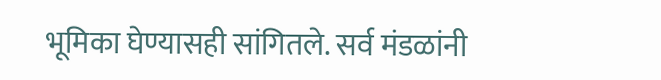भूमिका घेण्यासही सांगितले. सर्व मंडळांनी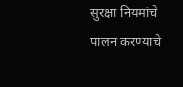सुरक्षा नियमांचे पालन करण्याचे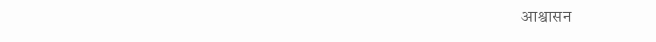आश्वासन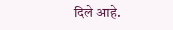दिले आहे.